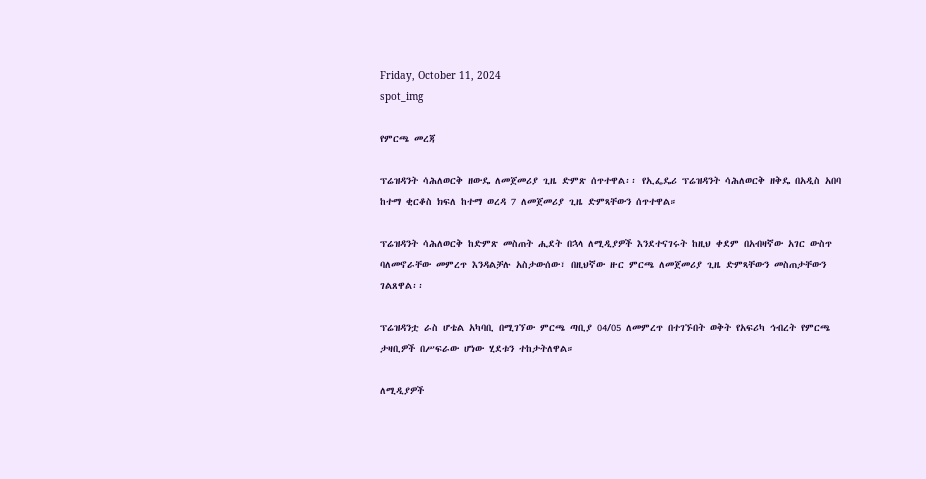Friday, October 11, 2024
spot_img

የምርጫ መረጃ

ፕሬዝዳንት ሳሕለወርቅ ዘውዴ ለመጀመሪያ ጊዜ ድምጽ ሰጥተዋል፡፡ የኢፌዴሪ ፕሬዝዳንት ሳሕለወርቅ ዘቅዴ በአዲስ አበባ ከተማ ቂርቆስ ክፍለ ከተማ ወረዳ 7 ለመጀመሪያ ጊዜ ድምጻቸውን ሰጥተዋል።

ፕሬዝዳንት ሳሕለወርቅ ከድምጽ መስጠት ሒደት በኋላ ለሚዲያዎች እንደተናገሩት ከዚህ ቀደም በአብዛኛው አገር ውስጥ ባለመኖራቸው መምረጥ እንዳልቻሉ አስታውሰው፣ በዚህኛው ዙር ምርጫ ለመጀመሪያ ጊዜ ድምጻቸውን መስጠታቸውን ገልጸዋል፡፡

ፕሬዝዳንቷ ራስ ሆቴል አካባቢ በሚገኘው ምርጫ ጣቢያ 04/05 ለመምረጥ በተገኙበት ወቅት የአፍሪካ ኅብረት የምርጫ ታዛቢዎች በሥፍራው ሆነው ሂደቱን ተከታትለዋል።

ለሚዲያዎች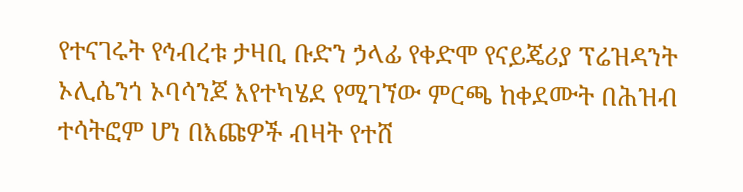የተናገሩት የኅብረቱ ታዛቢ ቡድን ኃላፊ የቀድሞ የናይጄሪያ ፕሬዝዳንት ኦሊሴንጎ ኦባሳንጆ እየተካሄደ የሚገኘው ምርጫ ከቀደሙት በሕዝብ ተሳትፎም ሆነ በእጩዎች ብዛት የተሸ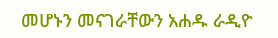መሆኑን መናገራቸውን አሐዱ ራዲዮ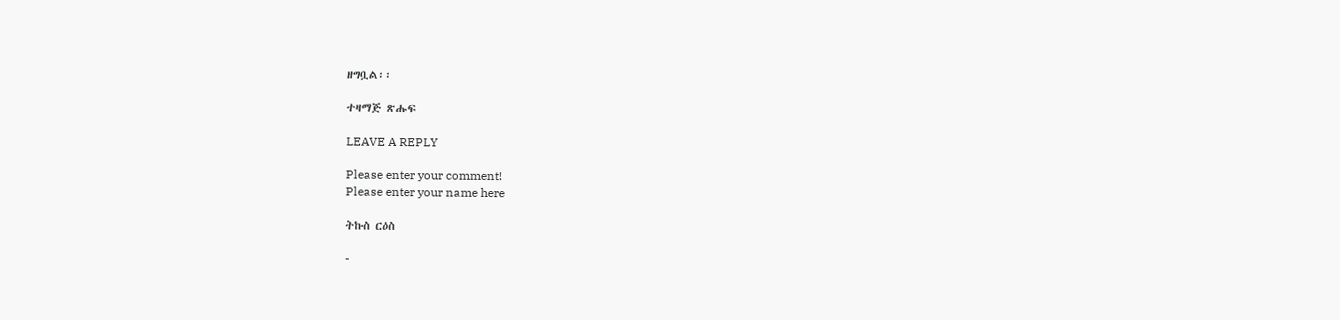ዘግቧል፡፡

ተዛማጅ ጽሑፍ

LEAVE A REPLY

Please enter your comment!
Please enter your name here

ትኩስ ርዕስ

-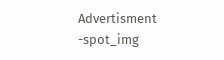Advertisment -spot_img